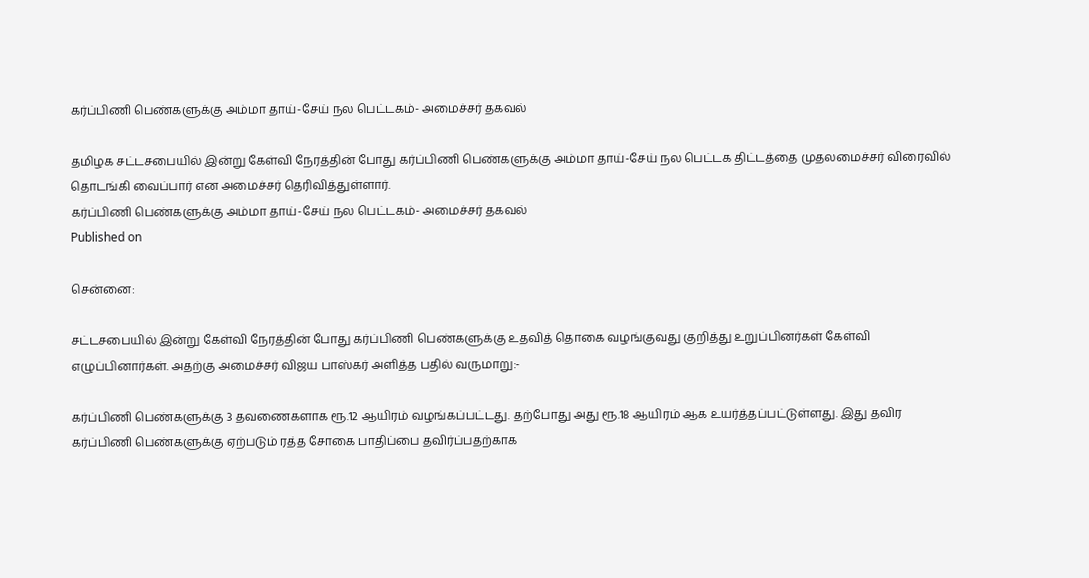கர்ப்பிணி பெண்களுக்கு அம்மா தாய்-சேய் நல பெட்டகம்- அமைச்சர் தகவல்

தமிழக சட்டசபையில் இன்று கேள்வி நேரத்தின் போது கர்ப்பிணி பெண்களுக்கு அம்மா தாய்-சேய் நல பெட்டக திட்டத்தை முதலமைச்சர் விரைவில் தொடங்கி வைப்பார் என அமைச்சர் தெரிவித்துள்ளார்.
கர்ப்பிணி பெண்களுக்கு அம்மா தாய்-சேய் நல பெட்டகம்- அமைச்சர் தகவல்
Published on

சென்னை:

சட்டசபையில் இன்று கேள்வி நேரத்தின் போது கர்ப்பிணி பெண்களுக்கு உதவித் தொகை வழங்குவது குறித்து உறுப்பினர்கள் கேள்வி எழுப்பினார்கள். அதற்கு அமைச்சர் விஜய பாஸ்கர் அளித்த பதில் வருமாறு:-

கர்ப்பிணி பெண்களுக்கு 3 தவணைகளாக ரூ.12 ஆயிரம் வழங்கப்பட்டது. தற்போது அது ரூ.18 ஆயிரம் ஆக உயர்த்தப்பட்டுள்ளது. இது தவிர கர்ப்பிணி பெண்களுக்கு ஏற்படும் ரத்த சோகை பாதிப்பை தவிர்ப்பதற்காக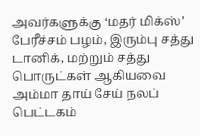அவர்களுக்கு ‘மதர் மிக்ஸ்’ பேரீச்சம் பழம், இரும்பு சத்து டானிக், மற்றும் சத்து பொருட்கள் ஆகியவை அம்மா தாய் சேய் நலப் பெட்டகம்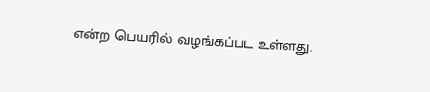என்ற பெயரில் வழங்கப்பட உள்ளது.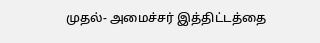முதல்- அமைச்சர் இத்திட்டத்தை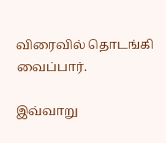விரைவில் தொடங்கி வைப்பார்.

இவ்வாறு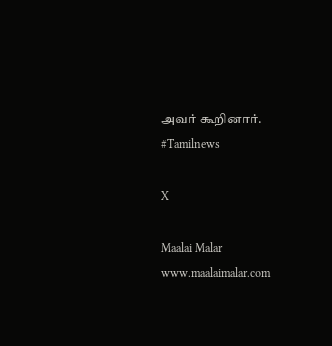அவர் கூறினார். #Tamilnews

X

Maalai Malar
www.maalaimalar.com